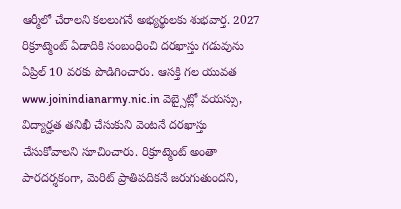ఆర్మీలో చేరాలని కలలుగనే అభ్యర్థులకు శుభవార్త. 2027 రిక్రూట్మెంట్ ఏడాదికి సంబంధించి దరఖాస్తు గడువును ఏప్రిల్ 10 వరకు పొడిగించారు. ఆసక్తి గల యువత www.joinindianarmy.nic.in వెబ్సైట్లో వయస్సు, విద్యార్హత తనిఖీ చేసుకుని వెంటనే దరఖాస్తు చేసుకోవాలని సూచించారు. రిక్రూట్మెంట్ అంతా పారదర్శకంగా, మెరిట్ ప్రాతిపదికనే జరుగుతుందని,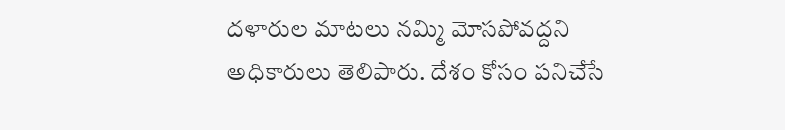దళారుల మాటలు నమ్మి మోసపోవద్దని అధికారులు తెలిపారు. దేశం కోసం పనిచేసే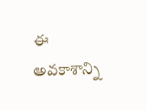ఈ అవకాశాన్ని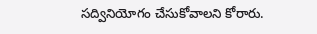సద్వినియోగం చేసుకోవాలని కోరారు.